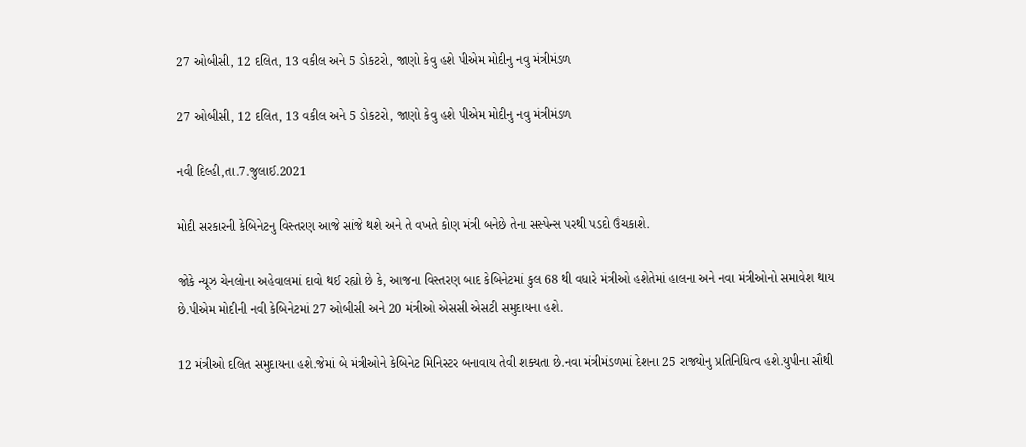27 ઓબીસી, 12 દલિત, 13 વકીલ અને 5 ડોકટરો, જાણો કેવુ હશે પીએમ મોદીનુ નવુ મંત્રીમંડળ

27 ઓબીસી, 12 દલિત, 13 વકીલ અને 5 ડોકટરો, જાણો કેવુ હશે પીએમ મોદીનુ નવુ મંત્રીમંડળ

નવી દિલ્હી,તા.7.જુલાઈ.2021

મોદી સરકારની કેબિનેટનુ વિસ્તરણ આજે સાંજે થશે અને તે વખતે કોણ મંત્રી બનેછે તેના સસ્પેન્સ પરથી પડદો ઉંચકાશે.

જોકે ન્યૂઝ ચેનલોના અહેવાલમાં દાવો થઈ રહ્યો છે કે, આજના વિસ્તરણ બાદ કેબિનેટમાં કુલ 68 થી વધારે મંત્રીઓ હશેતેમાં હાલના અને નવા મંત્રીઓનો સમાવેશ થાય છે.પીએમ મોદીની નવી કેબિનેટમાં 27 ઓબીસી અને 20 મંત્રીઓ એસસી એસટી સમુદાયના હશે.

12 મંત્રીઓ દલિત સમુદાયના હશે.જેમાં બે મંત્રીઓને કેબિનેટ મિનિસ્ટર બનાવાય તેવી શક્યતા છે.નવા મંત્રીમંડળમાં દેશના 25 રાજ્યોનુ પ્રતિનિધિત્વ હશે.યુપીના સૌથી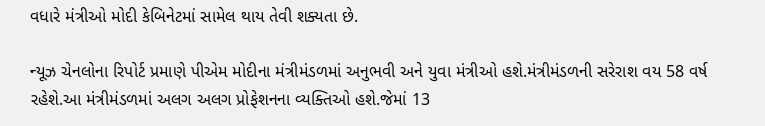વધારે મંત્રીઓ મોદી કેબિનેટમાં સામેલ થાય તેવી શક્યતા છે.

ન્યૂઝ ચેનલોના રિપોર્ટ પ્રમાણે પીએમ મોદીના મંત્રીમંડળમાં અનુભવી અને યુવા મંત્રીઓ હશે.મંત્રીમંડળની સરેરાશ વય 58 વર્ષ રહેશે.આ મંત્રીમંડળમાં અલગ અલગ પ્રોફેશનના વ્યક્તિઓ હશે.જેમાં 13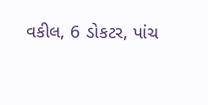વકીલ, 6 ડોકટર, પાંચ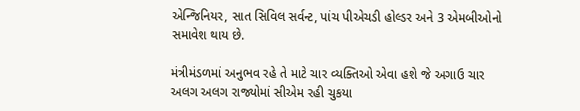એન્જિનિયર, સાત સિવિલ સર્વન્ટ, પાંચ પીએચડી હોલ્ડર અને 3 એમબીઓનો સમાવેશ થાય છે.

મંત્રીમંડળમાં અનુભવ રહે તે માટે ચાર વ્યક્તિઓ એવા હશે જે અગાઉ ચાર અલગ અલગ રાજ્યોમાં સીએમ રહી ચુકયા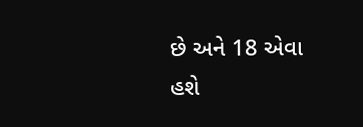છે અને 18 એવા હશે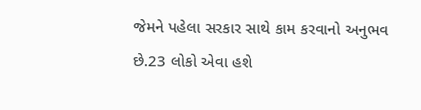જેમને પહેલા સરકાર સાથે કામ કરવાનો અનુભવ છે.23 લોકો એવા હશે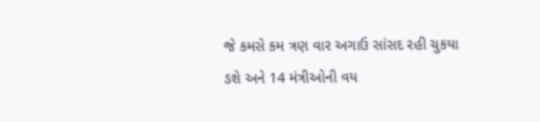જે કમસે કમ ત્રણ વાર અગાઉ સાંસદ રહી ચુકયા ઙશે અને 14 મંત્રીઓની વય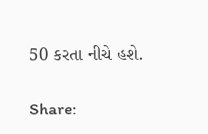50 કરતા નીચે હશે.

Share: